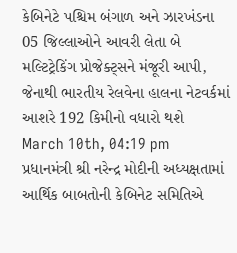કેબિનેટે પશ્ચિમ બંગાળ અને ઝારખંડના 05 જિલ્લાઓને આવરી લેતા બે મલ્ટિટ્રેકિંગ પ્રોજેક્ટ્સને મંજૂરી આપી, જેનાથી ભારતીય રેલવેના હાલના નેટવર્કમાં આશરે 192 કિમીનો વધારો થશે
March 10th, 04:19 pm
પ્રધાનમંત્રી શ્રી નરેન્દ્ર મોદીની અધ્યક્ષતામાં આર્થિક બાબતોની કેબિનેટ સમિતિએ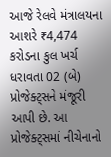આજે રેલવે મંત્રાલયના આશરે ₹4,474 કરોડના કુલ ખર્ચ ધરાવતા 02 (બે) પ્રોજેક્ટ્સને મંજૂરી આપી છે. આ પ્રોજેક્ટ્સમાં નીચેનાનો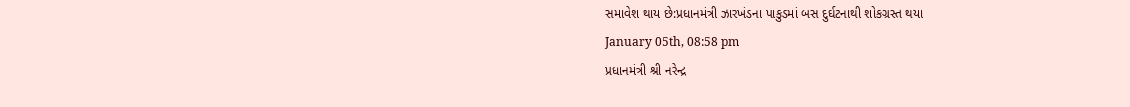સમાવેશ થાય છે:પ્રધાનમંત્રી ઝારખંડના પાકુડમાં બસ દુર્ઘટનાથી શોકગ્રસ્ત થયા
January 05th, 08:58 pm
પ્રધાનમંત્રી શ્રી નરેન્દ્ર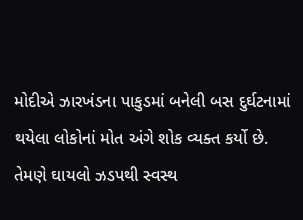મોદીએ ઝારખંડના પાકુડમાં બનેલી બસ દુર્ઘટનામાં થયેલા લોકોનાં મોત અંગે શોક વ્યક્ત કર્યો છે. તેમણે ઘાયલો ઝડપથી સ્વસ્થ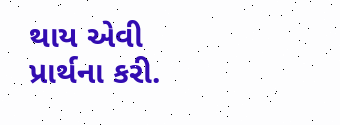થાય એવી પ્રાર્થના કરી.